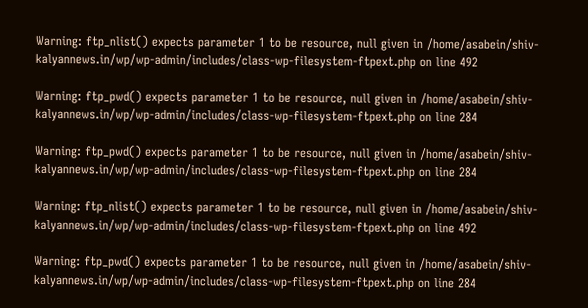Warning: ftp_nlist() expects parameter 1 to be resource, null given in /home/asabein/shiv-kalyannews.in/wp/wp-admin/includes/class-wp-filesystem-ftpext.php on line 492

Warning: ftp_pwd() expects parameter 1 to be resource, null given in /home/asabein/shiv-kalyannews.in/wp/wp-admin/includes/class-wp-filesystem-ftpext.php on line 284

Warning: ftp_pwd() expects parameter 1 to be resource, null given in /home/asabein/shiv-kalyannews.in/wp/wp-admin/includes/class-wp-filesystem-ftpext.php on line 284

Warning: ftp_nlist() expects parameter 1 to be resource, null given in /home/asabein/shiv-kalyannews.in/wp/wp-admin/includes/class-wp-filesystem-ftpext.php on line 492

Warning: ftp_pwd() expects parameter 1 to be resource, null given in /home/asabein/shiv-kalyannews.in/wp/wp-admin/includes/class-wp-filesystem-ftpext.php on line 284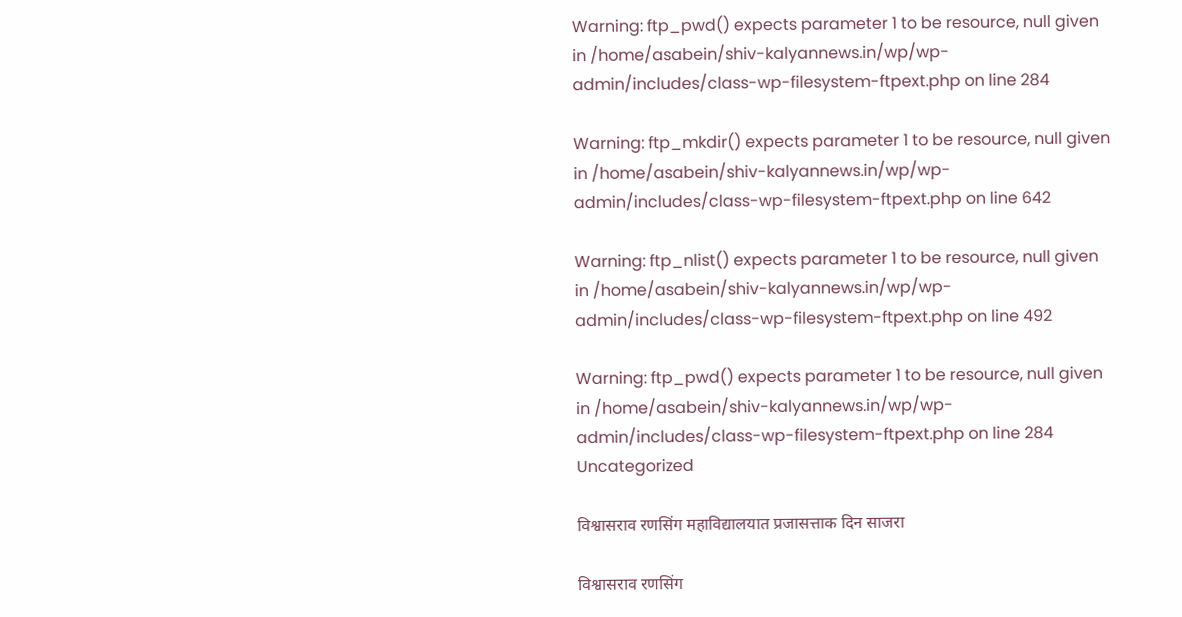Warning: ftp_pwd() expects parameter 1 to be resource, null given in /home/asabein/shiv-kalyannews.in/wp/wp-admin/includes/class-wp-filesystem-ftpext.php on line 284

Warning: ftp_mkdir() expects parameter 1 to be resource, null given in /home/asabein/shiv-kalyannews.in/wp/wp-admin/includes/class-wp-filesystem-ftpext.php on line 642

Warning: ftp_nlist() expects parameter 1 to be resource, null given in /home/asabein/shiv-kalyannews.in/wp/wp-admin/includes/class-wp-filesystem-ftpext.php on line 492

Warning: ftp_pwd() expects parameter 1 to be resource, null given in /home/asabein/shiv-kalyannews.in/wp/wp-admin/includes/class-wp-filesystem-ftpext.php on line 284
Uncategorized

विश्वासराव रणसिंग महाविद्यालयात प्रजासत्ताक दिन साजरा

विश्वासराव रणसिंग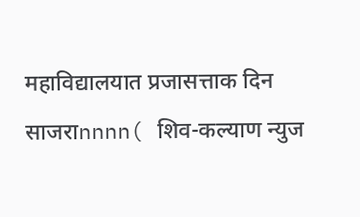महाविद्यालयात प्रजासत्ताक दिन साजराnnnn( शिव-कल्याण न्युज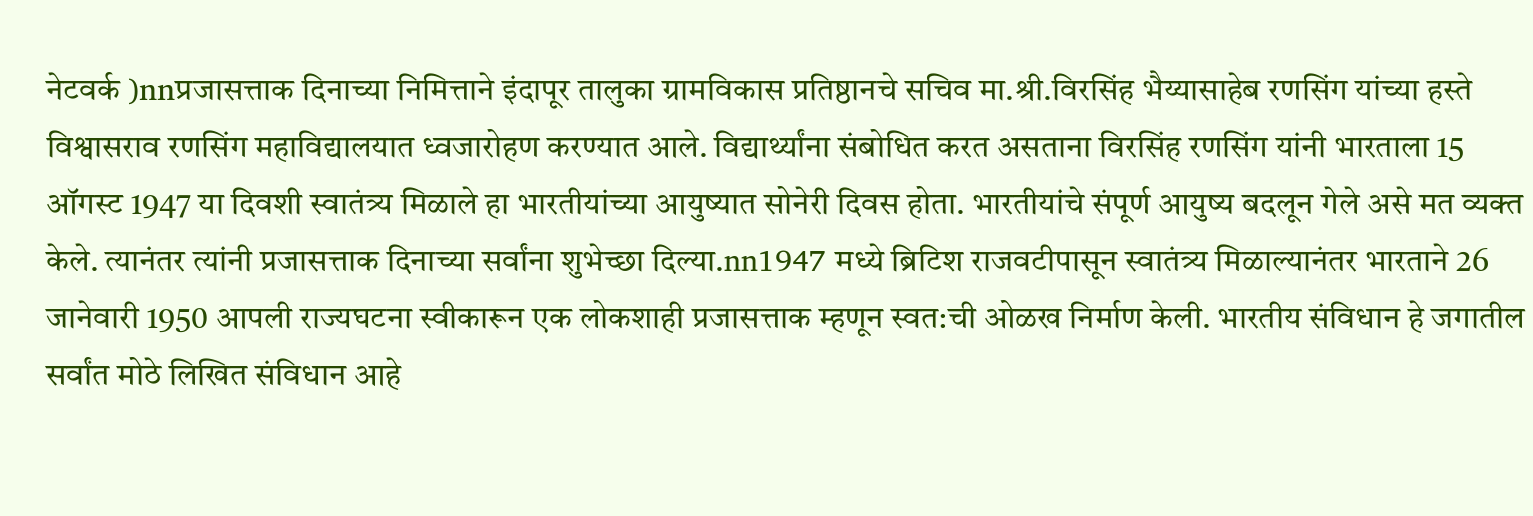नेटवर्क )nnप्रजासत्ताक दिनाच्या निमित्ताने इंदापूर तालुका ग्रामविकास प्रतिष्ठानचे सचिव मा.श्री.विरसिंह भैय्यासाहेब रणसिंग यांच्या हस्ते विश्वासराव रणसिंग महाविद्यालयात ध्वजारोहण करण्यात आले. विद्यार्थ्यांना संबोधित करत असताना विरसिंह रणसिंग यांनी भारताला 15 ऑगस्ट 1947 या दिवशी स्वातंत्र्य मिळाले हा भारतीयांच्या आयुष्यात सोनेरी दिवस होता. भारतीयांचे संपूर्ण आयुष्य बदलून गेले असे मत व्यक्त केले. त्यानंतर त्यांनी प्रजासत्ताक दिनाच्या सर्वांना शुभेच्छा दिल्या.nn1947 मध्ये ब्रिटिश राजवटीपासून स्वातंत्र्य मिळाल्यानंतर भारताने 26 जानेवारी 1950 आपली राज्यघटना स्वीकारून एक लोकशाही प्रजासत्ताक म्हणून स्वत:ची ओळख निर्माण केली. भारतीय संविधान हे जगातील सर्वांत मोठे लिखित संविधान आहे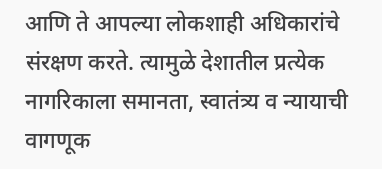आणि ते आपल्या लोकशाही अधिकारांचे संरक्षण करते. त्यामुळे देशातील प्रत्येक नागरिकाला समानता, स्वातंत्र्य व न्यायाची वागणूक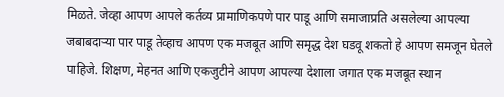मिळते. जेव्हा आपण आपले कर्तव्य प्रामाणिकपणे पार पाडू आणि समाजाप्रति असलेल्या आपल्या जबाबदाऱ्या पार पाडू तेव्हाच आपण एक मजबूत आणि समृद्ध देश घडवू शकतो हे आपण समजून घेतले पाहिजे. शिक्षण, मेहनत आणि एकजुटीने आपण आपल्या देशाला जगात एक मजबूत स्थान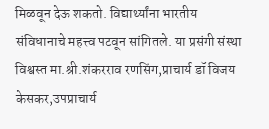मिळवून देऊ शकतो. विद्यार्थ्यांना भारतीय संविधानाचे महत्त्व पटवून सांगितले. या प्रसंगी संस्था विश्वस्त मा.श्री.शंकरराव रणसिंग,प्राचार्य डॉ विजय केसकर,उपप्राचार्य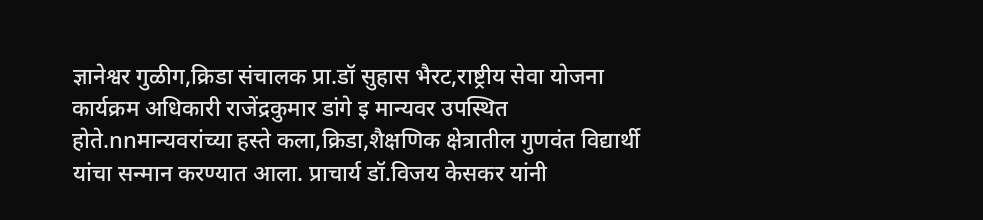ज्ञानेश्वर गुळीग,क्रिडा संचालक प्रा.डॉ सुहास भैरट,राष्ट्रीय सेवा योजना कार्यक्रम अधिकारी राजेंद्रकुमार डांगे इ मान्यवर उपस्थित होते.nnमान्यवरांच्या हस्ते कला,क्रिडा,शैक्षणिक क्षेत्रातील गुणवंत विद्यार्थी यांचा सन्मान करण्यात आला. प्राचार्य डॉ.विजय केसकर यांनी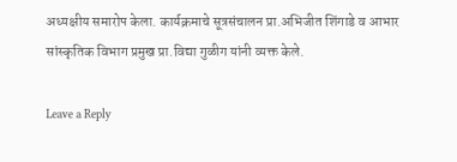अध्यक्षीय समारोप केला. कार्यक्रमाचे सूत्रसंचालन प्रा.अभिजीत शिंगाडे व आभार सांस्कृतिक विभाग प्रमुख प्रा.विद्या गुळीग यांनी व्यक्त केले.

Leave a Reply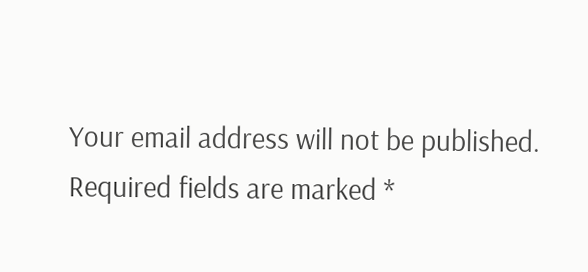Your email address will not be published. Required fields are marked *